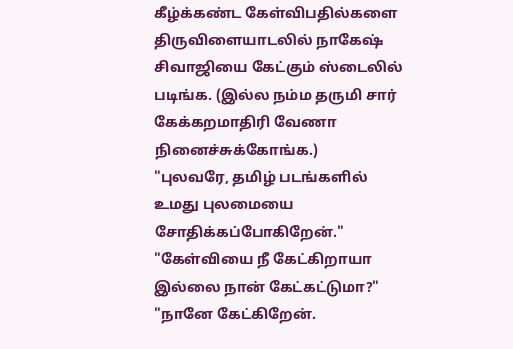கீழ்க்கண்ட கேள்விபதில்களை திருவிளையாடலில் நாகேஷ் சிவாஜியை கேட்கும் ஸ்டைலில் படிங்க. (இல்ல நம்ம தருமி சார் கேக்கறமாதிரி வேணா நினைச்சுக்கோங்க.)
"புலவரே, தமிழ் படங்களில் உமது புலமையை சோதிக்கப்போகிறேன்."
"கேள்வியை நீ கேட்கிறாயா இல்லை நான் கேட்கட்டுமா?"
"நானே கேட்கிறேன்.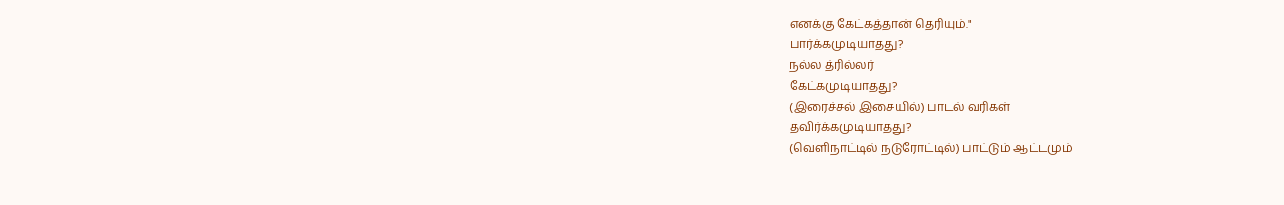எனக்கு கேட்கத்தான் தெரியும்."
பார்க்கமுடியாதது?
நல்ல த்ரில்லர்
கேட்கமுடியாதது?
(இரைச்சல் இசையில்) பாடல் வரிகள்
தவிர்க்கமுடியாதது?
(வெளிநாட்டில் நடுரோட்டில்) பாட்டும் ஆட்டமும்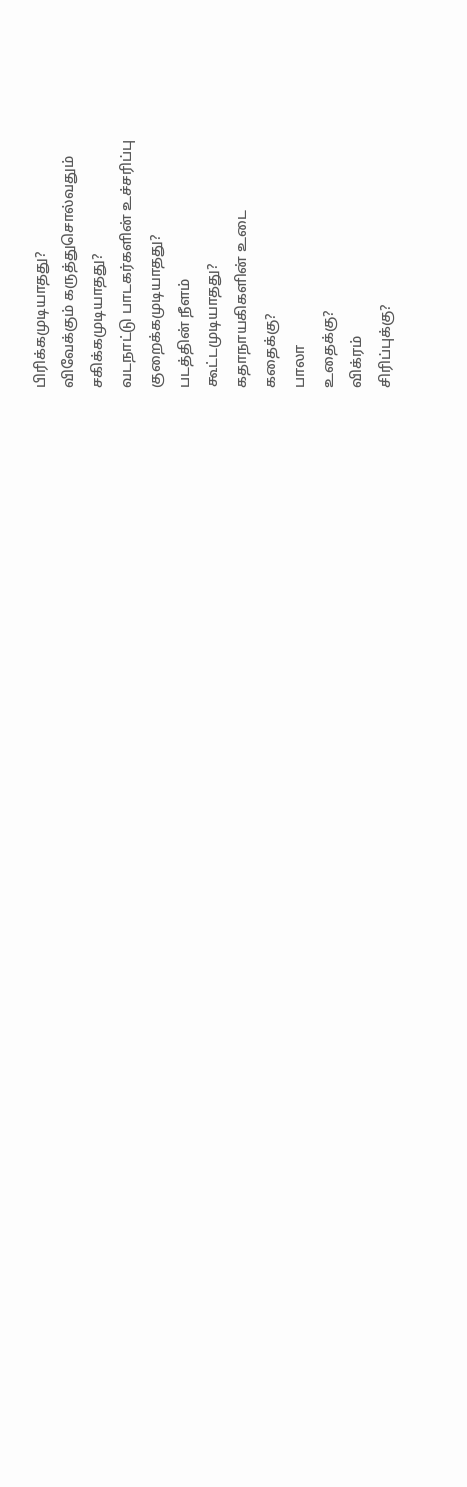பிரிக்கமுடியாதது?
விவேக்கும் கருத்துசொல்வதும்
சகிக்கமுடியாதது?
வடநாட்டு பாடகர்களின் உச்சரிப்பு
குறைக்கமுடியாதது?
படத்தின் நீளம்
கூட்டமுடியாதது?
கதாநாயகிகளின் உடை
கதைக்கு?
பாலா
உதைக்கு?
விக்ரம்
சிரிப்புக்கு?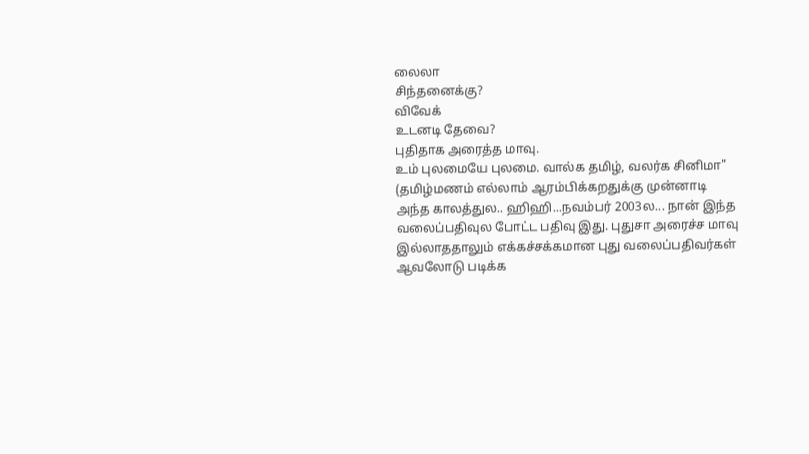லைலா
சிந்தனைக்கு?
விவேக்
உடனடி தேவை?
புதிதாக அரைத்த மாவு.
உம் புலமையே புலமை. வால்க தமிழ், வலர்க சினிமா"
(தமிழ்மணம் எல்லாம் ஆரம்பிக்கறதுக்கு முன்னாடி அந்த காலத்துல.. ஹிஹி...நவம்பர் 2003ல... நான் இந்த வலைப்பதிவுல போட்ட பதிவு இது. புதுசா அரைச்ச மாவு இல்லாததாலும் எக்கச்சக்கமான புது வலைப்பதிவர்கள் ஆவலோடு படிக்க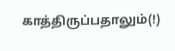காத்திருப்பதாலும்(!)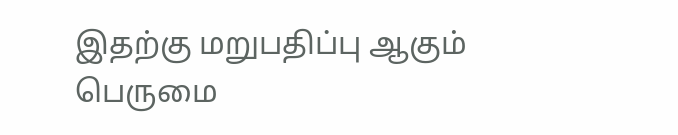இதற்கு மறுபதிப்பு ஆகும் பெருமை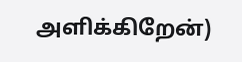அளிக்கிறேன்)